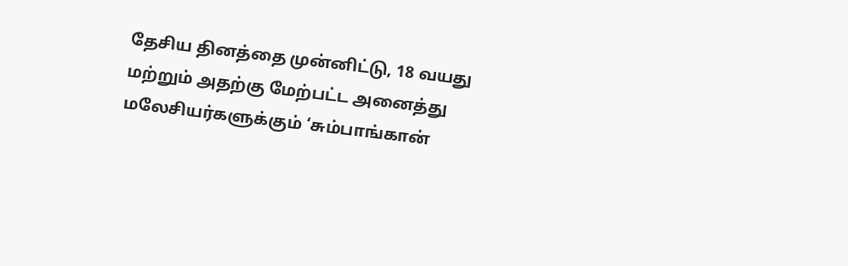தேசிய தினத்தை முன்னிட்டு, 18 வயது மற்றும் அதற்கு மேற்பட்ட அனைத்து மலேசியர்களுக்கும் ‘சும்பாங்கான்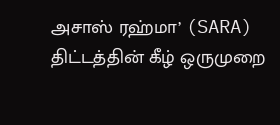அசாஸ் ரஹ்மா’ (SARA) திட்டத்தின் கீழ் ஒருமுறை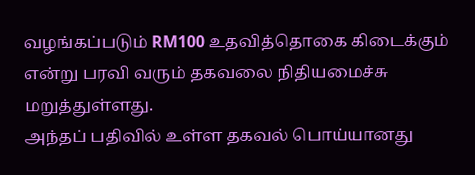வழங்கப்படும் RM100 உதவித்தொகை கிடைக்கும் என்று பரவி வரும் தகவலை நிதியமைச்சு மறுத்துள்ளது.
அந்தப் பதிவில் உள்ள தகவல் பொய்யானது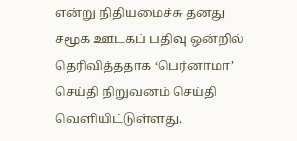என்று நிதியமைச்சு தனது சமூக ஊடகப் பதிவு ஒன்றில் தெரிவித்ததாக ‘பெர்னாமா’ செய்தி நிறுவனம் செய்தி வெளியிட்டுள்ளது.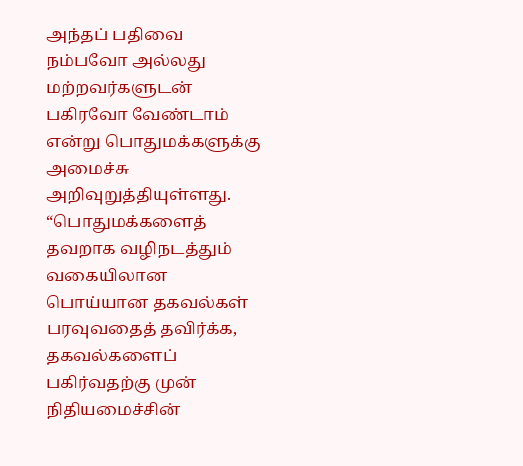அந்தப் பதிவை நம்பவோ அல்லது மற்றவர்களுடன் பகிரவோ வேண்டாம் என்று பொதுமக்களுக்கு அமைச்சு அறிவுறுத்தியுள்ளது.
“பொதுமக்களைத் தவறாக வழிநடத்தும் வகையிலான பொய்யான தகவல்கள் பரவுவதைத் தவிர்க்க, தகவல்களைப் பகிர்வதற்கு முன் நிதியமைச்சின்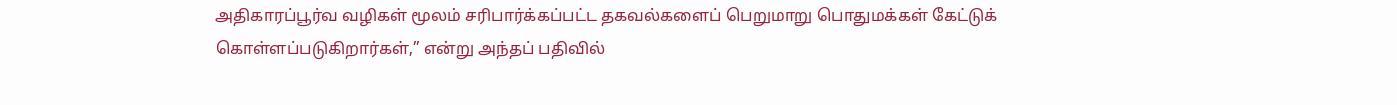அதிகாரப்பூர்வ வழிகள் மூலம் சரிபார்க்கப்பட்ட தகவல்களைப் பெறுமாறு பொதுமக்கள் கேட்டுக் கொள்ளப்படுகிறார்கள்,” என்று அந்தப் பதிவில்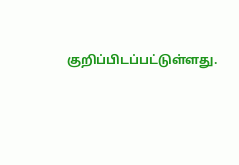குறிப்பிடப்பட்டுள்ளது.